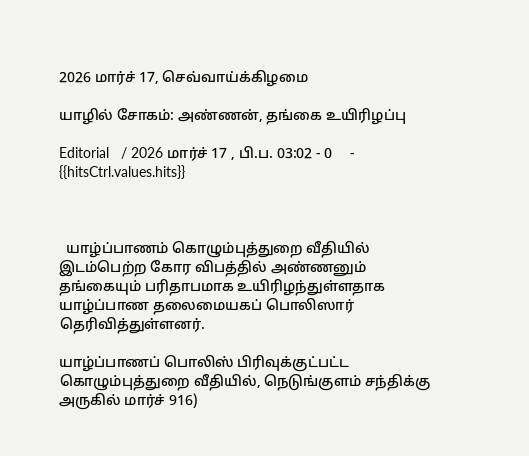2026 மார்ச் 17, செவ்வாய்க்கிழமை

யாழில் சோகம்: அண்ணன், தங்கை உயிரிழப்பு

Editorial   / 2026 மார்ச் 17 , பி.ப. 03:02 - 0     - {{hitsCtrl.values.hits}}



  யாழ்ப்பாணம் கொழும்புத்துறை வீதியில் இடம்பெற்ற கோர விபத்தில் அண்ணனும் தங்கையும் பரிதாபமாக உயிரிழந்துள்ளதாக யாழ்ப்பாண தலைமையகப் பொலிஸார் தெரிவித்துள்ளனர்.

யாழ்ப்பாணப் பொலிஸ் பிரிவுக்குட்பட்ட கொழும்புத்துறை வீதியில், நெடுங்குளம் சந்திக்கு அருகில் மார்ச் 916)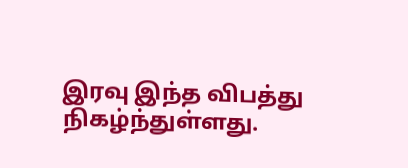இரவு இந்த விபத்து நிகழ்ந்துள்ளது.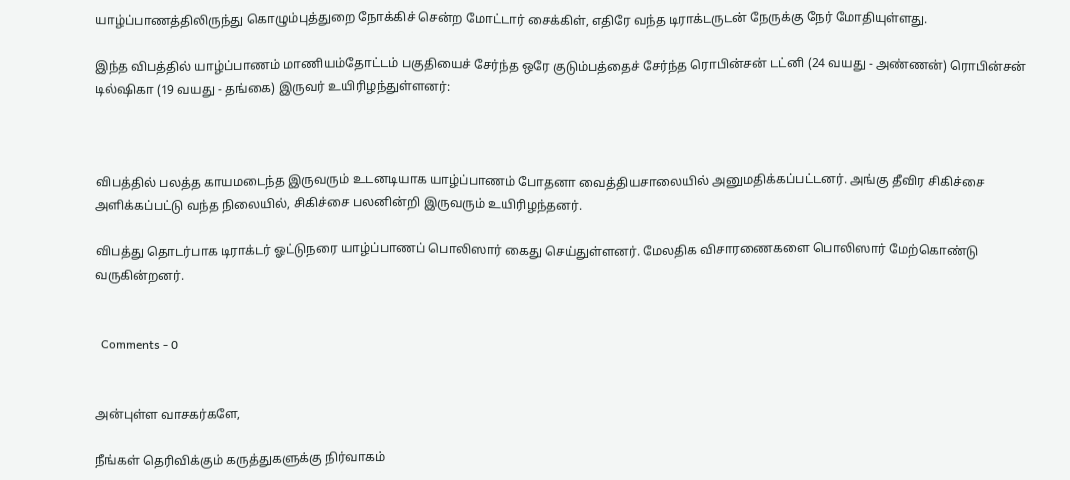யாழ்ப்பாணத்திலிருந்து கொழும்புத்துறை நோக்கிச் சென்ற மோட்டார் சைக்கிள், எதிரே வந்த டிராக்டருடன் நேருக்கு நேர் மோதியுள்ளது.

இந்த விபத்தில் யாழ்ப்பாணம் மாணியம்தோட்டம் பகுதியைச் சேர்ந்த ஒரே குடும்பத்தைச் சேர்ந்த ரொபின்சன் டட்னி (24 வயது - அண்ணன்) ரொபின்சன் டில்ஷிகா (19 வயது - தங்கை) இருவர் உயிரிழந்துள்ளனர்:



விபத்தில் பலத்த காயமடைந்த இருவரும் உடனடியாக யாழ்ப்பாணம் போதனா வைத்தியசாலையில் அனுமதிக்கப்பட்டனர். அங்கு தீவிர சிகிச்சை அளிக்கப்பட்டு வந்த நிலையில், சிகிச்சை பலனின்றி இருவரும் உயிரிழந்தனர்.

விபத்து தொடர்பாக டிராக்டர் ஓட்டுநரை யாழ்ப்பாணப் பொலிஸார் கைது செய்துள்ளனர். மேலதிக விசாரணைகளை பொலிஸார் மேற்கொண்டு வருகின்றனர்.


  Comments - 0


அன்புள்ள வாசகர்களே,

நீங்கள் தெரிவிக்கும் கருத்துகளுக்கு நிர்வாகம்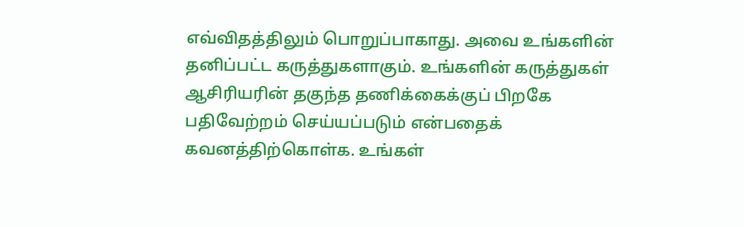எவ்விதத்திலும் பொறுப்பாகாது. அவை உங்களின் தனிப்பட்ட கருத்துகளாகும். உங்களின் கருத்துகள் ஆசிரியரின் தகுந்த தணிக்கைக்குப் பிறகே பதிவேற்றம் செய்யப்படும் என்பதைக் கவனத்திற்கொள்க. உங்கள்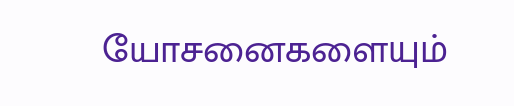யோசனைகளையும்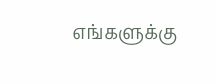எங்களுக்கு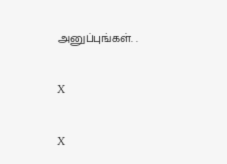அனுப்புங்கள். .

X

X